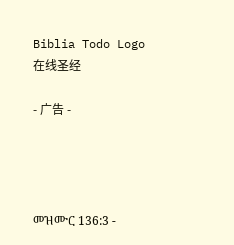Biblia Todo Logo
在线圣经

- 广告 -




መዝሙር 136:3 -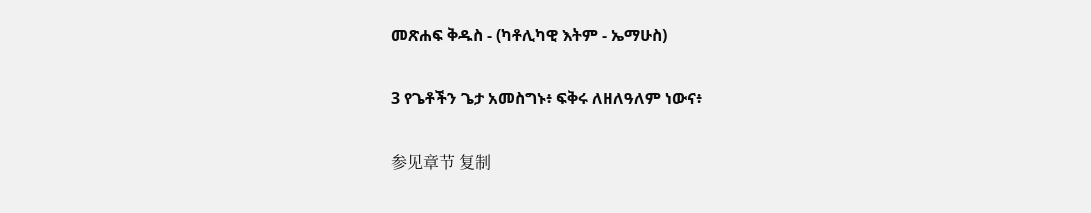መጽሐፍ ቅዱስ - (ካቶሊካዊ እትም - ኤማሁስ)

3 የጌቶችን ጌታ አመስግኑ፥ ፍቅሩ ለዘለዓለም ነውና፥

参见章节 复制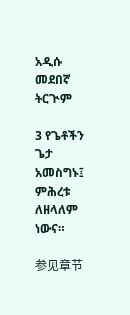አዲሱ መደበኛ ትርጒም

3 የጌቶችን ጌታ አመስግኑ፤ ምሕረቱ ለዘላለም ነውና።

参见章节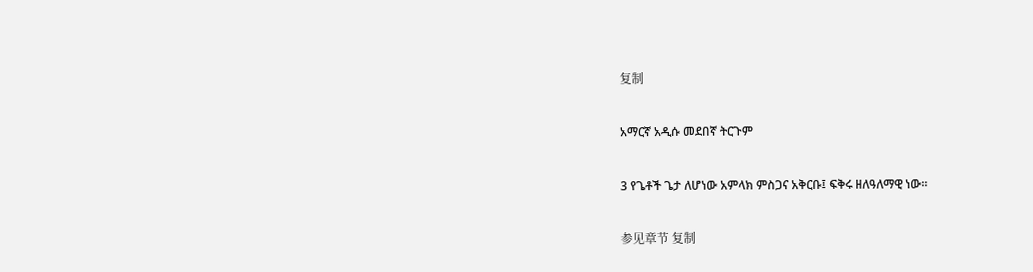复制

አማርኛ አዲሱ መደበኛ ትርጉም

3 የጌቶች ጌታ ለሆነው አምላክ ምስጋና አቅርቡ፤ ፍቅሩ ዘለዓለማዊ ነው።

参见章节 复制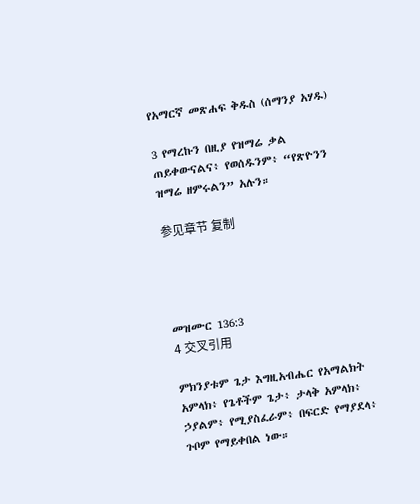የአማርኛ መጽሐፍ ቅዱስ (ሰማንያ አሃዱ)

3 የማረኩን በዚያ የዝማሬ ቃል ጠይቀውናልና፥ የወሰዱንም፥ “የጽዮንን ዝማሬ ዘምሩልን” አሉን።

参见章节 复制




መዝሙር 136:3
4 交叉引用

ምክንያቱም ጌታ እግዚአብሔር የአማልክት አምላክ፥ የጌቶችም ጌታ፥ ታላቅ አምላክ፥ ኃያልም፥ የሚያስፈራም፥ በፍርድ የማያደላ፥ ጉቦም የማይቀበል ነው።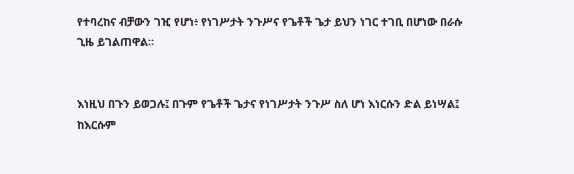የተባረከና ብቻውን ገዢ የሆነ፥ የነገሥታት ንጉሥና የጌቶች ጌታ ይህን ነገር ተገቢ በሆነው በራሱ ጊዜ ይገልጠዋል።


እነዚህ በጉን ይወጋሉ፤ በጉም የጌቶች ጌታና የነገሥታት ንጉሥ ስለ ሆነ እነርሱን ድል ይነሣል፤ ከእርሱም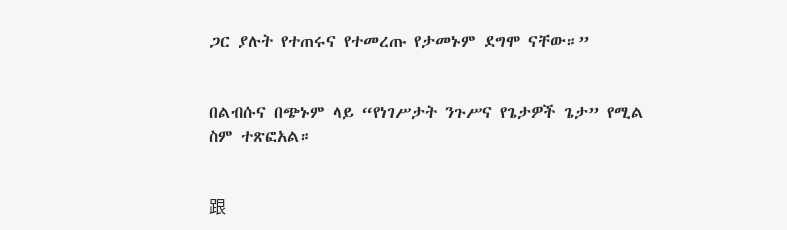ጋር ያሉት የተጠሩና የተመረጡ የታመኑም ደግሞ ናቸው።”


በልብሱና በጭኑም ላይ “የነገሥታት ንጉሥና የጌታዎች ጌታ” የሚል ስም ተጽፎአል።


跟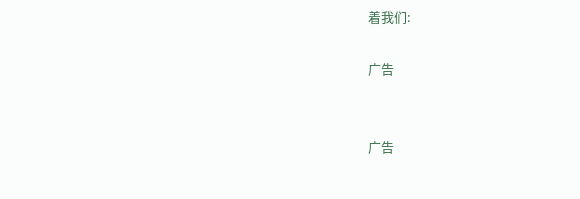着我们:

广告


广告